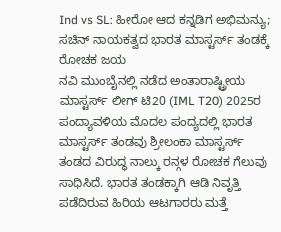Ind vs SL: ಹೀರೋ ಆದ ಕನ್ನಡಿಗ ಅಭಿಮನ್ಯು; ಸಚಿನ್ ನಾಯಕತ್ವದ ಭಾರತ ಮಾಸ್ಟರ್ಸ್ ತಂಡಕ್ಕೆ ರೋಚಕ ಜಯ
ನವಿ ಮುಂಬೈನಲ್ಲಿ ನಡೆದ ಅಂತಾರಾಷ್ಟ್ರೀಯ ಮಾಸ್ಟರ್ಸ್ ಲೀಗ್ ಟಿ20 (IML T20) 2025ರ ಪಂದ್ಯಾವಳಿಯ ಮೊದಲ ಪಂದ್ಯದಲ್ಲಿ ಭಾರತ ಮಾಸ್ಟರ್ಸ್ ತಂಡವು ಶ್ರೀಲಂಕಾ ಮಾಸ್ಟರ್ಸ್ ತಂಡದ ವಿರುದ್ಧ ನಾಲ್ಕು ರನ್ಗಳ ರೋಚಕ ಗೆಲುವು ಸಾಧಿಸಿದೆ. ಭಾರತ ತಂಡಕ್ಕಾಗಿ ಆಡಿ ನಿವೃತ್ತಿ ಪಡೆದಿರುವ ಹಿರಿಯ ಆಟಗಾರರು ಮತ್ತೆ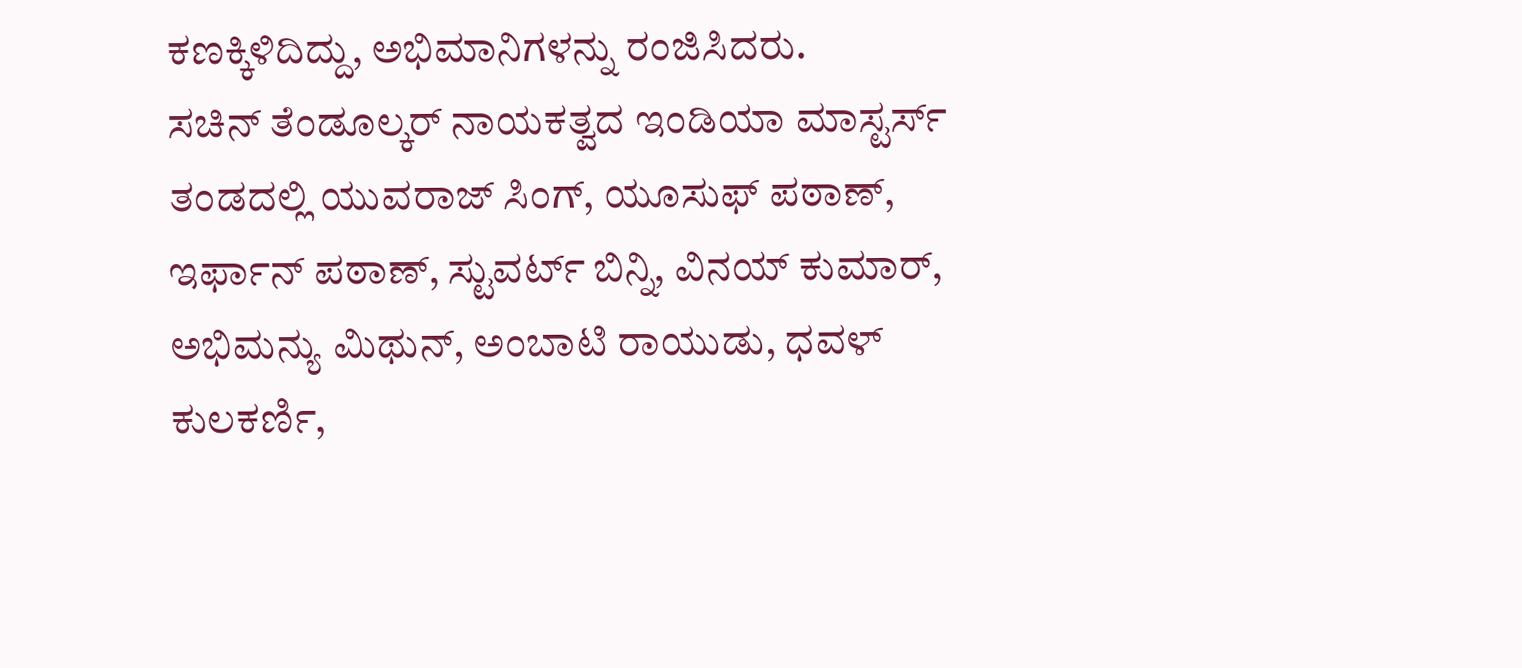ಕಣಕ್ಕಿಳಿದಿದ್ದು, ಅಭಿಮಾನಿಗಳನ್ನು ರಂಜಿಸಿದರು.
ಸಚಿನ್ ತೆಂಡೂಲ್ಕರ್ ನಾಯಕತ್ವದ ಇಂಡಿಯಾ ಮಾಸ್ಟರ್ಸ್ ತಂಡದಲ್ಲಿ ಯುವರಾಜ್ ಸಿಂಗ್, ಯೂಸುಫ್ ಪಠಾಣ್, ಇರ್ಫಾನ್ ಪಠಾಣ್, ಸ್ಟುವರ್ಟ್ ಬಿನ್ನಿ, ವಿನಯ್ ಕುಮಾರ್, ಅಭಿಮನ್ಯು ಮಿಥುನ್, ಅಂಬಾಟಿ ರಾಯುಡು, ಧವಳ್ ಕುಲಕರ್ಣಿ,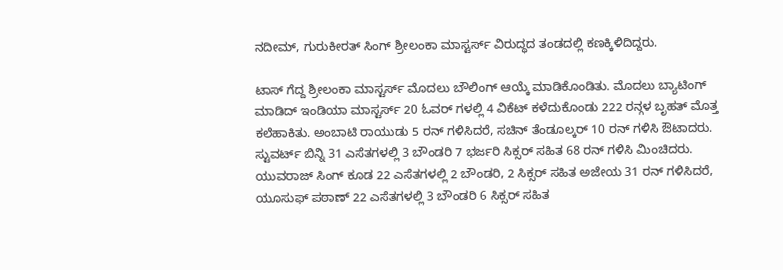ನದೀಮ್, ಗುರುಕೀರತ್ ಸಿಂಗ್ ಶ್ರೀಲಂಕಾ ಮಾಸ್ಟರ್ಸ್ ವಿರುದ್ಧದ ತಂಡದಲ್ಲಿ ಕಣಕ್ಕಿಳಿದಿದ್ದರು.

ಟಾಸ್ ಗೆದ್ದ ಶ್ರೀಲಂಕಾ ಮಾಸ್ಟರ್ಸ್ ಮೊದಲು ಬೌಲಿಂಗ್ ಆಯ್ಕೆ ಮಾಡಿಕೊಂಡಿತು. ಮೊದಲು ಬ್ಯಾಟಿಂಗ್ ಮಾಡಿದ್ ಇಂಡಿಯಾ ಮಾಸ್ಟರ್ಸ್ 20 ಓವರ್ ಗಳಲ್ಲಿ 4 ವಿಕೆಟ್ ಕಳೆದುಕೊಂಡು 222 ರನ್ಗಳ ಬೃಹತ್ ಮೊತ್ತ ಕಲೆಹಾಕಿತು. ಅಂಬಾಟಿ ರಾಯುಡು 5 ರನ್ ಗಳಿಸಿದರೆ, ಸಚಿನ್ ತೆಂಡೂಲ್ಕರ್ 10 ರನ್ ಗಳಿಸಿ ಔಟಾದರು.
ಸ್ಟುವರ್ಟ್ ಬಿನ್ನಿ 31 ಎಸೆತಗಳಲ್ಲಿ 3 ಬೌಂಡರಿ 7 ಭರ್ಜರಿ ಸಿಕ್ಸರ್ ಸಹಿತ 68 ರನ್ ಗಳಿಸಿ ಮಿಂಚಿದರು. ಯುವರಾಜ್ ಸಿಂಗ್ ಕೂಡ 22 ಎಸೆತಗಳಲ್ಲಿ 2 ಬೌಂಡರಿ, 2 ಸಿಕ್ಸರ್ ಸಹಿತ ಅಜೇಯ 31 ರನ್ ಗಳಿಸಿದರೆ, ಯೂಸುಫ್ ಪಠಾಣ್ 22 ಎಸೆತಗಳಲ್ಲಿ 3 ಬೌಂಡರಿ 6 ಸಿಕ್ಸರ್ ಸಹಿತ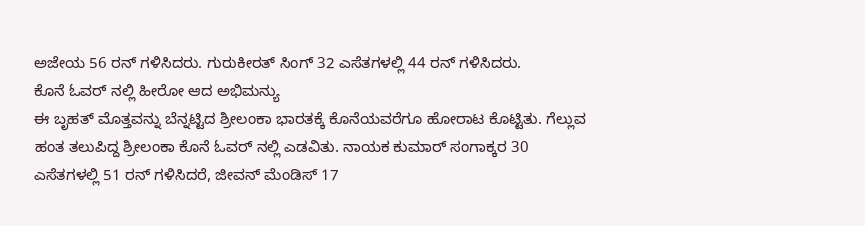ಅಜೇಯ 56 ರನ್ ಗಳಿಸಿದರು. ಗುರುಕೀರತ್ ಸಿಂಗ್ 32 ಎಸೆತಗಳಲ್ಲಿ 44 ರನ್ ಗಳಿಸಿದರು.
ಕೊನೆ ಓವರ್ ನಲ್ಲಿ ಹೀರೋ ಆದ ಅಭಿಮನ್ಯು
ಈ ಬೃಹತ್ ಮೊತ್ತವನ್ನು ಬೆನ್ನಟ್ಟಿದ ಶ್ರೀಲಂಕಾ ಭಾರತಕ್ಕೆ ಕೊನೆಯವರೆಗೂ ಹೋರಾಟ ಕೊಟ್ಟಿತು. ಗೆಲ್ಲುವ ಹಂತ ತಲುಪಿದ್ದ ಶ್ರೀಲಂಕಾ ಕೊನೆ ಓವರ್ ನಲ್ಲಿ ಎಡವಿತು. ನಾಯಕ ಕುಮಾರ್ ಸಂಗಾಕ್ಕರ 30 ಎಸೆತಗಳಲ್ಲಿ 51 ರನ್ ಗಳಿಸಿದರೆ, ಜೀವನ್ ಮೆಂಡಿಸ್ 17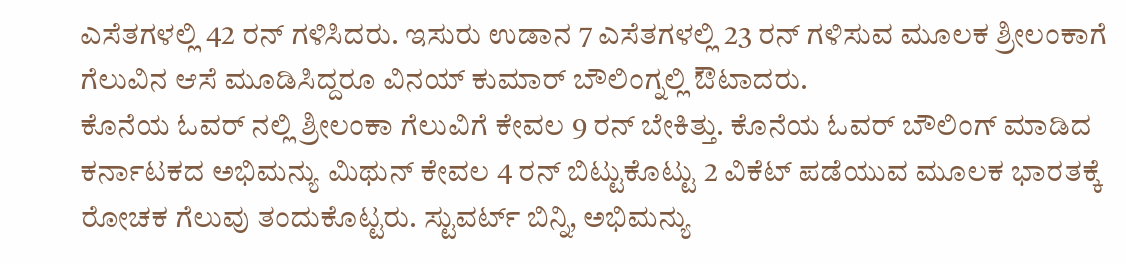ಎಸೆತಗಳಲ್ಲಿ 42 ರನ್ ಗಳಿಸಿದರು. ಇಸುರು ಉಡಾನ 7 ಎಸೆತಗಳಲ್ಲಿ 23 ರನ್ ಗಳಿಸುವ ಮೂಲಕ ಶ್ರೀಲಂಕಾಗೆ ಗೆಲುವಿನ ಆಸೆ ಮೂಡಿಸಿದ್ದರೂ ವಿನಯ್ ಕುಮಾರ್ ಬೌಲಿಂಗ್ನಲ್ಲಿ ಔಟಾದರು.
ಕೊನೆಯ ಓವರ್ ನಲ್ಲಿ ಶ್ರೀಲಂಕಾ ಗೆಲುವಿಗೆ ಕೇವಲ 9 ರನ್ ಬೇಕಿತ್ತು. ಕೊನೆಯ ಓವರ್ ಬೌಲಿಂಗ್ ಮಾಡಿದ ಕರ್ನಾಟಕದ ಅಭಿಮನ್ಯು ಮಿಥುನ್ ಕೇವಲ 4 ರನ್ ಬಿಟ್ಟುಕೊಟ್ಟು 2 ವಿಕೆಟ್ ಪಡೆಯುವ ಮೂಲಕ ಭಾರತಕ್ಕೆ ರೋಚಕ ಗೆಲುವು ತಂದುಕೊಟ್ಟರು. ಸ್ಟುವರ್ಟ್ ಬಿನ್ನಿ, ಅಭಿಮನ್ಯು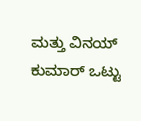ಮತ್ತು ವಿನಯ್ ಕುಮಾರ್ ಒಟ್ಟು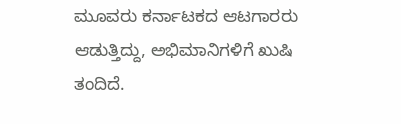ಮೂವರು ಕರ್ನಾಟಕದ ಆಟಗಾರರು ಆಡುತ್ತಿದ್ದು, ಅಭಿಮಾನಿಗಳಿಗೆ ಖುಷಿ ತಂದಿದೆ.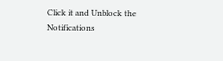Click it and Unblock the Notifications